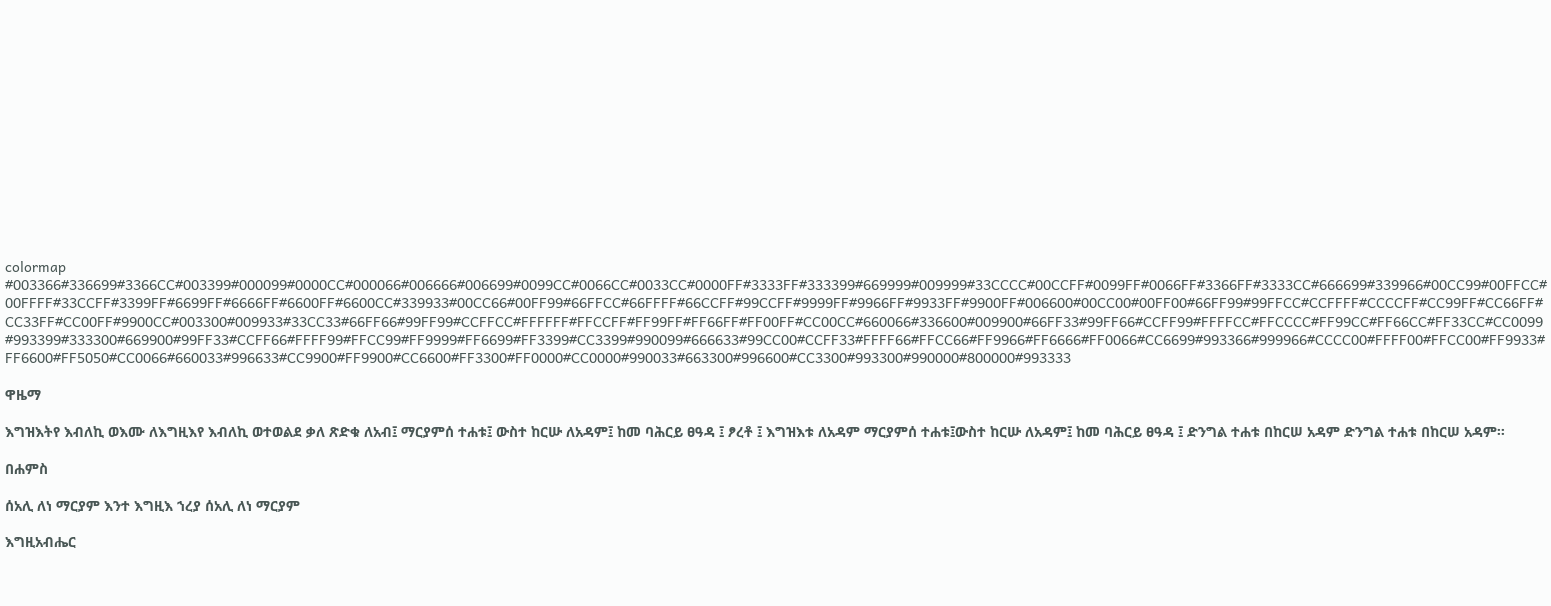colormap #003366#336699#3366CC#003399#000099#0000CC#000066#006666#006699#0099CC#0066CC#0033CC#0000FF#3333FF#333399#669999#009999#33CCCC#00CCFF#0099FF#0066FF#3366FF#3333CC#666699#339966#00CC99#00FFCC#00FFFF#33CCFF#3399FF#6699FF#6666FF#6600FF#6600CC#339933#00CC66#00FF99#66FFCC#66FFFF#66CCFF#99CCFF#9999FF#9966FF#9933FF#9900FF#006600#00CC00#00FF00#66FF99#99FFCC#CCFFFF#CCCCFF#CC99FF#CC66FF#CC33FF#CC00FF#9900CC#003300#009933#33CC33#66FF66#99FF99#CCFFCC#FFFFFF#FFCCFF#FF99FF#FF66FF#FF00FF#CC00CC#660066#336600#009900#66FF33#99FF66#CCFF99#FFFFCC#FFCCCC#FF99CC#FF66CC#FF33CC#CC0099#993399#333300#669900#99FF33#CCFF66#FFFF99#FFCC99#FF9999#FF6699#FF3399#CC3399#990099#666633#99CC00#CCFF33#FFFF66#FFCC66#FF9966#FF6666#FF0066#CC6699#993366#999966#CCCC00#FFFF00#FFCC00#FF9933#FF6600#FF5050#CC0066#660033#996633#CC9900#FF9900#CC6600#FF3300#FF0000#CC0000#990033#663300#996600#CC3300#993300#990000#800000#993333

ዋዜማ

እግዝእትየ እብለኪ ወእሙ ለእግዚእየ እብለኪ ወተወልደ ቃለ ጽድቁ ለአብ፤ ማርያምሰ ተሐቱ፤ ውስተ ከርሡ ለአዳም፤ ከመ ባሕርይ ፀዓዳ ፤ ፆረቶ ፤ እግዝእቱ ለአዳም ማርያምሰ ተሐቱ፤ውስተ ከርሡ ለአዳም፤ ከመ ባሕርይ ፀዓዳ ፤ ድንግል ተሐቱ በከርሠ አዳም ድንግል ተሐቱ በከርሠ አዳም፡፡

በሐምስ

ሰአሊ ለነ ማርያም እንተ እግዚእ ኀረያ ሰአሊ ለነ ማርያም

እግዚአብሔር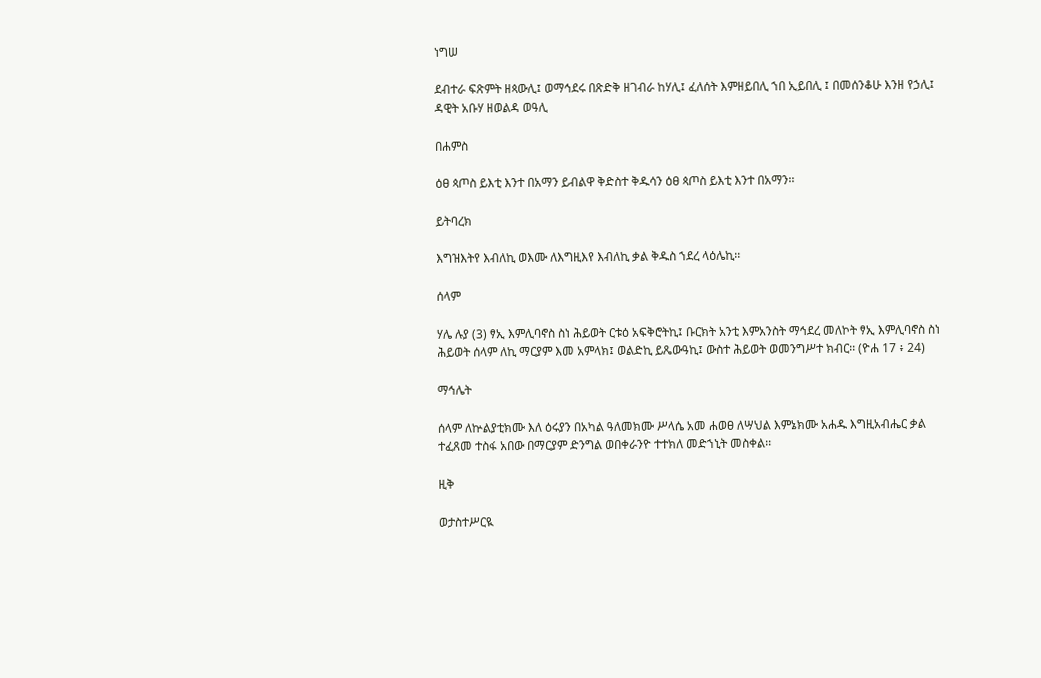ነግሠ

ደብተራ ፍጽምት ዘጳውሊ፤ ወማኅደሩ በጽድቅ ዘገብራ ከሃሊ፤ ፈለሰት እምዘይበሊ ኀበ ኢይበሊ ፤ በመሰንቆሁ እንዘ የኃሊ፤ ዳዊት አቡሃ ዘወልዳ ወዓሊ

በሐምስ

ዕፀ ጳጦስ ይእቲ እንተ በአማን ይብልዋ ቅድስተ ቅዱሳን ዕፀ ጳጦስ ይእቲ እንተ በአማን፡፡

ይትባረክ

እግዝእትየ እብለኪ ወእሙ ለእግዚእየ እብለኪ ቃል ቅዱስ ኀደረ ላዕሌኪ፡፡

ሰላም

ሃሌ ሉያ (3) ፃኢ እምሊባኖስ ስነ ሕይወት ርቱዕ አፍቅሮትኪ፤ ቡርክት አንቲ እምአንስት ማኅደረ መለኮት ፃኢ እምሊባኖስ ስነ ሕይወት ሰላም ለኪ ማርያም እመ አምላክ፤ ወልድኪ ይጼውዓኪ፤ ውስተ ሕይወት ወመንግሥተ ክብር፡፡ (ዮሐ 17 ፥ 24)

ማኅሌት

ሰላም ለኵልያቲክሙ እለ ዕሩያን በአካል ዓለመክሙ ሥላሴ አመ ሐወፀ ለሣህል እምኔክሙ አሐዱ እግዚአብሔር ቃል ተፈጸመ ተስፋ አበው በማርያም ድንግል ወበቀራንዮ ተተክለ መድኀኒት መስቀል፡፡

ዚቅ

ወታስተሥርዪ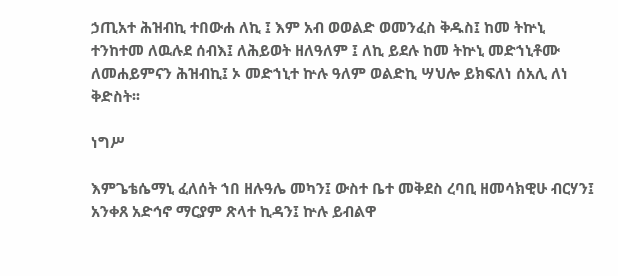ኃጢአተ ሕዝብኪ ተበውሐ ለኪ ፤ እም አብ ወወልድ ወመንፈስ ቅዱስ፤ ከመ ትኵኒ ተንከተመ ለዉሉደ ሰብእ፤ ለሕይወት ዘለዓለም ፤ ለኪ ይደሉ ከመ ትኵኒ መድኀኒቶሙ ለመሐይምናን ሕዝብኪ፤ ኦ መድኀኒተ ኵሉ ዓለም ወልድኪ ሣህሎ ይክፍለነ ሰአሊ ለነ ቅድስት፡፡

ነግሥ

እምጌቴሴማኒ ፈለሰት ኀበ ዘሉዓሌ መካን፤ ውስተ ቤተ መቅደስ ረባቢ ዘመሳክዊሁ ብርሃን፤ አንቀጸ አድኅኖ ማርያም ጽላተ ኪዳን፤ ኵሉ ይብልዋ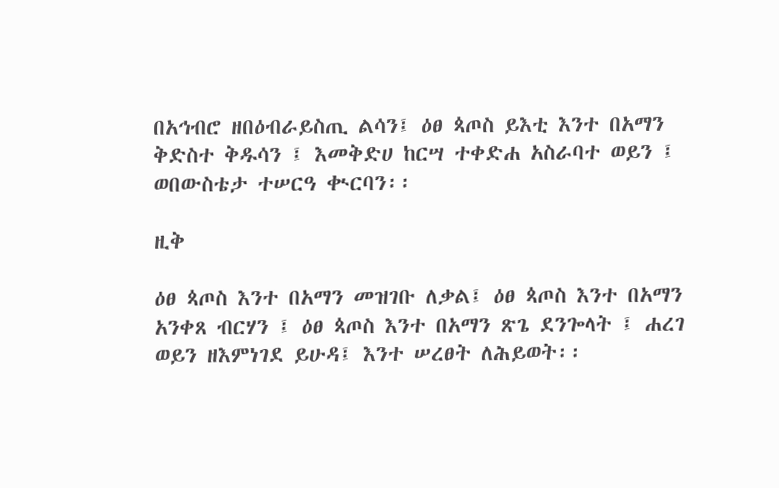በአኅብሮ ዘበዕብራይስጢ ልሳን፤ ዕፀ ጳጦስ ይእቲ እንተ በአማን ቅድስተ ቅዱሳን ፤ እመቅድሀ ከርሣ ተቀድሐ አስራባተ ወይን ፤ ወበውስቴታ ተሠርዓ ቊርባን፡፡

ዚቅ

ዕፀ ጳጦስ እንተ በአማን መዝገቡ ለቃል፤ ዕፀ ጳጦስ እንተ በአማን አንቀጸ ብርሃን ፤ ዕፀ ጳጦስ እንተ በአማን ጽጌ ደንጐላት ፤ ሐረገ ወይን ዘእምነገደ ይሁዳ፤ እንተ ሠረፀት ለሕይወት፡፡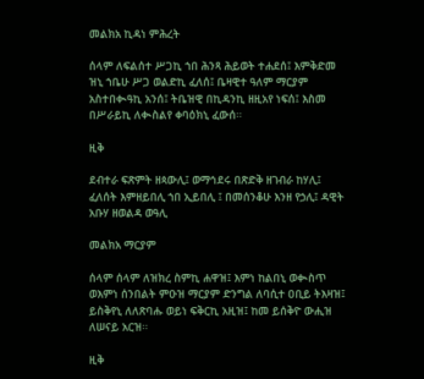መልክአ ኪዳነ ምሕረት

ሰላም ለፍልሰተ ሥጋኪ ኀበ ሕንጻ ሕይወት ተሐደሰ፤ እምቅድመ ዝኒ ኀቤሁ ሥጋ ወልድኪ ፈለሰ፤ ቤዛዊተ ዓለም ማርያም አስተበቊዓኪ አንሰ፤ ትቤዝዊ በኪዳንኪ ዘዚአየ ነፍሰ፤ እስመ በሥራይኪ ለቊስልየ ቀባዕክኒ ፈውሰ፡፡

ዚቅ

ደብተራ ፍጽምት ዘጳውሊ፤ ወማኅደሩ በጽድቅ ዘገብራ ከሃሊ፤ ፈለሰት እምዘይበሊ ኀበ ኢይበሊ ፤ በመሰንቆሁ እንዘ የኃሊ፤ ዳዊት አቡሃ ዘወልዳ ወዓሊ

መልክአ ማርያም

ሰላም ሰላም ለዝክረ ስምኪ ሐዋዝ፤ እምነ ከልበኒ ወቊስጥ ወእምነ ሰንበልት ምዑዝ ማርያም ድንግል ለባሲተ ዐቢይ ትእዛዝ፤ ይስቅየኒ ለለጽባሑ ወይነ ፍቅርኪ አዚዝ፤ ከመ ይሰቅዮ ውሒዝ ለሠናይ አርዝ፡፡

ዚቅ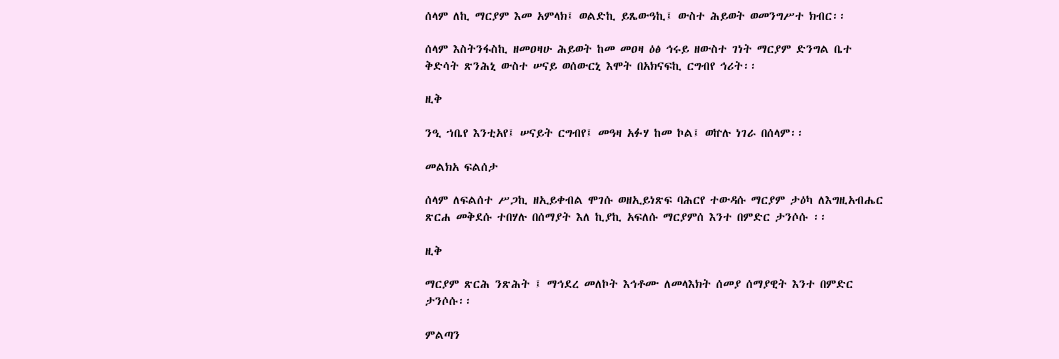ሰላም ለኪ ማርያም እመ አምላክ፤ ወልድኪ ይጼውዓኪ፤ ውስተ ሕይወት ወመንግሥተ ክብር፡፡

ሰላም እስትንፋስኪ ዘመዐዛሁ ሕይወት ከመ መዐዛ ዕፅ ኅሩይ ዘውስተ ገነት ማርያም ድንግል ቤተ ቅድሳት ጽንሕኒ ውስተ ሠናይ ወሰውርኒ እሞት በአክናፍኪ ርግብየ ኅሪት፡፡

ዚቅ

ንዒ ኀቤየ እንቲአየ፤ ሠናይት ርግብየ፤ መዓዛ አፉሃ ከመ ኮል፤ ወኵሉ ነገራ በሰላም፡፡

መልክአ ፍልሰታ

ሰላም ለፍልሰተ ሥጋኪ ዘኢይቀብል ሞገሱ ወዘኢይነጽፍ ባሕርየ ተውዳሱ ማርያም ታዕካ ለእግዚአብሔር ጽርሐ መቅደሱ ተበሃሉ በሰማያት እለ ኪያኪ አፍለሱ ማርያምሰ እንተ በምድር ታንሶሱ ፡፡

ዚቅ

ማርያም ጽርሕ ንጽሕት ፤ ማኅደረ መለኮት እኅቶሙ ለመላእክት ሰመያ ሰማያዊት እንተ በምድር ታንሶሱ፡፡

ምልጣን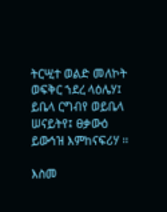ትርሢተ ወልድ መለኮት ወፍቅር ኀደረ ላዕሌሃ፤ ይቤላ ርግብየ ወይቤላ ሠናይትየ፤ ፀቃውዕ ይውኅዝ እምከናፍሪሃ ፡፡

እስመ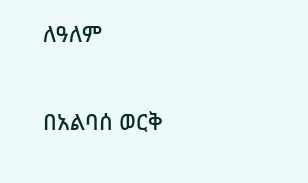ለዓለም

በአልባሰ ወርቅ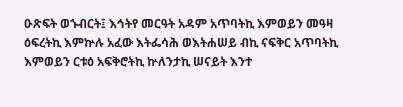ዑጽፍት ወኁብርት፤ እኅትየ መርዓት አዳም አጥባትኪ እምወይን መዓዛ ዕፍረትኪ እምኵሉ አፈው እትፌሳሕ ወእትሐሠይ ብኪ ናፍቅር አጥባትኪ እምወይን ርቱዕ አፍቅሮትኪ ኵለንታኪ ሠናይት እንተ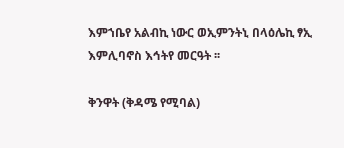እምኀቤየ አልብኪ ነውር ወኢምንትኒ በላዕሌኪ ፃኢ እምሊባኖስ እኅትየ መርዓት ፡፡

ቅንዋት (ቅዳሜ የሚባል)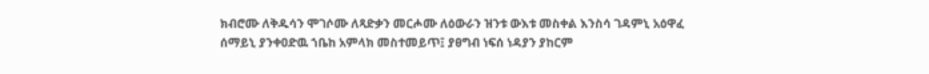ክብሮሙ ለቅዱሳን ሞገሶሙ ለጻድቃን መርሖሙ ለዕውራን ዝንቱ ውእቱ መስቀል እንስሳ ገዳምኒ አዕዋፈ ሰማይኒ ያንቀዐድዉ ኀቤከ አምላክ መስተመይጥ፤ ያፀግብ ነፍሰ ነዳያን ያከርም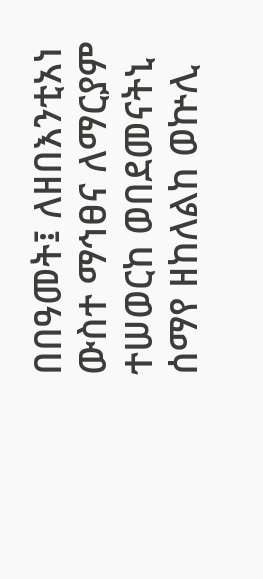በበዓመት፤ ለዘበእንቲአነ ውስተ ማኅፀና ለማርያም ተሠወርከ ወበደመናትኒ ሰማየ ዘከለልከ ወኵሊ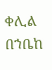ቀሊል በኀቤከ